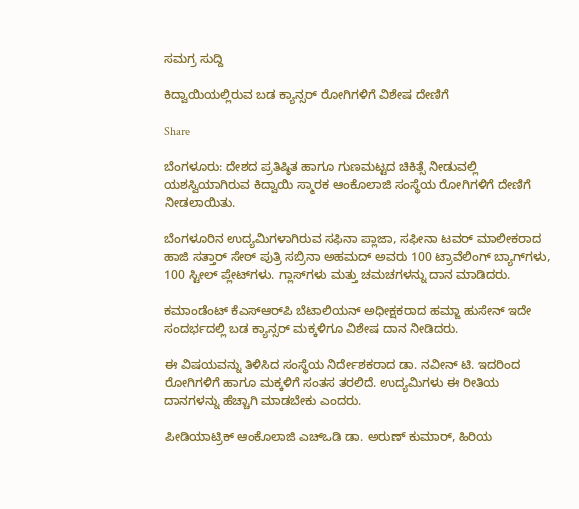ಸಮಗ್ರ ಸುದ್ದಿ

ಕಿದ್ವಾಯಿಯಲ್ಲಿರುವ ಬಡ ಕ್ಯಾನ್ಸರ್‌ ರೋಗಿಗಳಿಗೆ ವಿಶೇಷ ದೇಣಿಗೆ

Share

ಬೆಂಗಳೂರು: ದೇಶದ ಪ್ರತಿಷ್ಠಿತ ಹಾಗೂ ಗುಣಮಟ್ಟದ ಚಿಕಿತ್ಸೆ ನೀಡುವಲ್ಲಿ ಯಶಸ್ವಿಯಾಗಿರುವ ಕಿದ್ವಾಯಿ ಸ್ಮಾರಕ ಆಂಕೊಲಾಜಿ ಸಂಸ್ಥೆಯ ರೋಗಿಗಳಿಗೆ ದೇಣಿಗೆ ನೀಡಲಾಯಿತು.

ಬೆಂಗಳೂರಿನ ಉದ್ಯಮಿಗಳಾಗಿರುವ ಸಫಿನಾ ಪ್ಲಾಜಾ, ಸಫೀನಾ ಟವರ್‌ ಮಾಲೀಕರಾದ ಹಾಜಿ ಸತ್ತಾರ್‌ ಸೇಠ್‌ ಪುತ್ರಿ ಸಬ್ರಿನಾ ಅಹಮದ್‌ ಅವರು 100 ಟ್ರಾವೆಲಿಂಗ್ ಬ್ಯಾಗ್‌ಗಳು, 100 ಸ್ಟೀಲ್ ಪ್ಲೇಟ್‌ಗಳು. ಗ್ಲಾಸ್‌ಗಳು ಮತ್ತು ಚಮಚಗಳನ್ನು ದಾನ ಮಾಡಿದರು.

ಕಮಾಂಡೆಂಟ್ ಕೆಎಸ್‌ಆರ್‌ಪಿ ಬೆಟಾಲಿಯನ್ ಅಧೀಕ್ಷಕರಾದ ಹಮ್ಜಾ ಹುಸೇನ್ ಇದೇ ಸಂದರ್ಭದಲ್ಲಿ ಬಡ ಕ್ಯಾನ್ಸರ್ ಮಕ್ಕಳಿಗೂ ವಿಶೇಷ ದಾನ ನೀಡಿದರು.

ಈ ವಿಷಯವನ್ನು ತಿಳಿಸಿದ ಸಂಸ್ಥೆಯ ನಿರ್ದೇಶಕರಾದ ಡಾ. ನವೀನ್ ಟಿ. ಇದರಿಂದ ರೋಗಿಗಳಿಗೆ ಹಾಗೂ ಮಕ್ಕಳಿಗೆ ಸಂತಸ ತರಲಿದೆ. ಉದ್ಯಮಿಗಳು ಈ ರೀತಿಯ ದಾನಗಳನ್ನು ಹೆಚ್ಚಾಗಿ ಮಾಡಬೇಕು ಎಂದರು.

ಪೀಡಿಯಾಟ್ರಿಕ್ ಆಂಕೊಲಾಜಿ ಎಚ್‌ಒಡಿ ಡಾ. ಅರುಣ್ ಕುಮಾರ್, ಹಿರಿಯ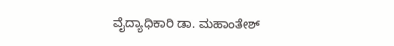ವೈದ್ಯಾಧಿಕಾರಿ ಡಾ. ಮಹಾಂತೇಶ್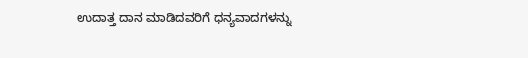ಉದಾತ್ತ ದಾನ ಮಾಡಿದವರಿಗೆ ಧನ್ಯವಾದಗಳನ್ನು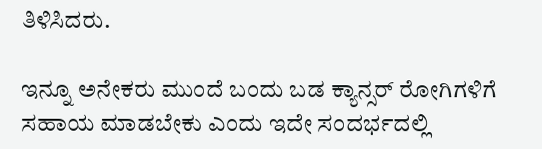ತಿಳಿಸಿದರು.

ಇನ್ನೂ ಅನೇಕರು ಮುಂದೆ ಬಂದು ಬಡ ಕ್ಯಾನ್ಸರ್ ರೋಗಿಗಳಿಗೆ ಸಹಾಯ ಮಾಡಬೇಕು ಎಂದು ಇದೇ ಸಂದರ್ಭದಲ್ಲಿ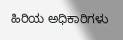ಹಿರಿಯ ಅಧಿಕಾರಿಗಳು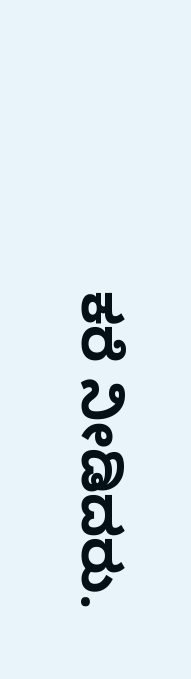ಕರೆ ನೀಡಿದರು.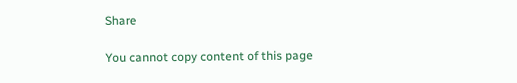Share

You cannot copy content of this page